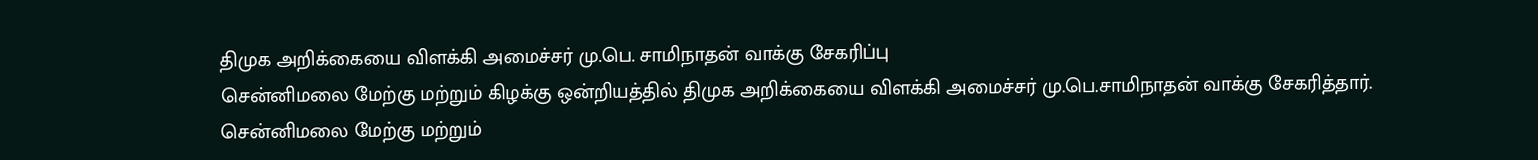திமுக அறிக்கையை விளக்கி அமைச்சர் மு.பெ. சாமிநாதன் வாக்கு சேகரிப்பு
சென்னிமலை மேற்கு மற்றும் கிழக்கு ஒன்றியத்தில் திமுக அறிக்கையை விளக்கி அமைச்சர் மு.பெ.சாமிநாதன் வாக்கு சேகரித்தார்.
சென்னிமலை மேற்கு மற்றும்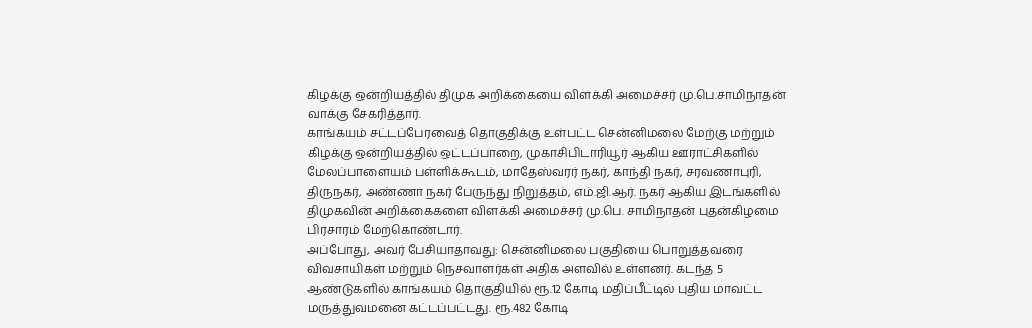கிழக்கு ஒன்றியத்தில் திமுக அறிக்கையை விளக்கி அமைச்சர் மு.பெ.சாமிநாதன் வாக்கு சேகரித்தார்.
காங்கயம் சட்டப்பேரவைத் தொகுதிக்கு உள்பட்ட சென்னிமலை மேற்கு மற்றும் கிழக்கு ஒன்றியத்தில் ஒட்டப்பாறை, முகாசிபிடாரியூர் ஆகிய ஊராட்சிகளில் மேலப்பாளையம் பள்ளிக்கூடம், மாதேஸ்வரர் நகர், காந்தி நகர், சரவணாபுரி, திருநகர், அண்ணா நகர் பேருந்து நிறுத்தம், எம்.ஜி.ஆர். நகர் ஆகிய இடங்களில் திமுகவின் அறிக்கைகளை விளக்கி அமைச்சர் மு.பெ. சாமிநாதன் புதன்கிழமை பிரசாரம் மேற்கொண்டார்.
அப்போது, அவர் பேசியாதாவது: சென்னிமலை பகுதியை பொறுத்தவரை விவசாயிகள் மற்றும் நெசவாளர்கள் அதிக அளவில் உள்ளனர். கடந்த 5 ஆண்டுகளில் காங்கயம் தொகுதியில் ரூ.12 கோடி மதிப்பீட்டில் புதிய மாவட்ட மருத்துவமனை கட்டப்பட்டது. ரூ.482 கோடி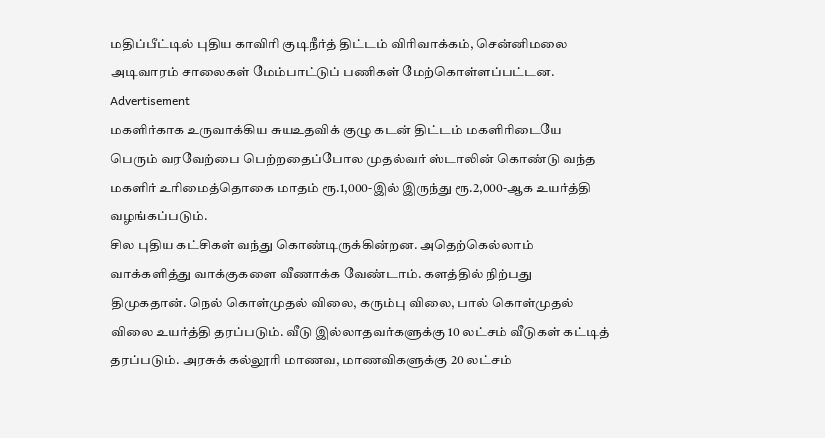மதிப்பீட்டில் புதிய காவிரி குடிநீர்த் திட்டம் விரிவாக்கம், சென்னிமலை அடிவாரம் சாலைகள் மேம்பாட்டுப் பணிகள் மேற்கொள்ளப்பட்டன.
Advertisement
மகளிர்காக உருவாக்கிய சுயஉதவிக் குழு கடன் திட்டம் மகளிரிடையே பெரும் வரவேற்பை பெற்றதைப்போல முதல்வர் ஸ்டாலின் கொண்டு வந்த மகளிர் உரிமைத்தொகை மாதம் ரூ.1,000-இல் இருந்து ரூ.2,000-ஆக உயர்த்தி வழங்கப்படும்.
சில புதிய கட்சிகள் வந்து கொண்டிருக்கின்றன. அதெற்கெல்லாம் வாக்களித்து வாக்குகளை வீணாக்க வேண்டாம். களத்தில் நிற்பது திமுகதான். நெல் கொள்முதல் விலை, கரும்பு விலை, பால் கொள்முதல் விலை உயர்த்தி தரப்படும். வீடு இல்லாதவர்களுக்கு 10 லட்சம் வீடுகள் கட்டித் தரப்படும். அரசுக் கல்லூரி மாணவ, மாணவிகளுக்கு 20 லட்சம்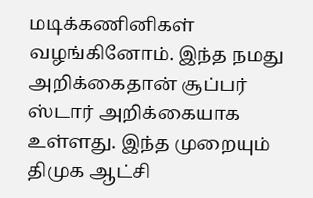மடிக்கணினிகள் வழங்கினோம். இந்த நமது அறிக்கைதான் சூப்பர் ஸ்டார் அறிக்கையாக உள்ளது. இந்த முறையும் திமுக ஆட்சி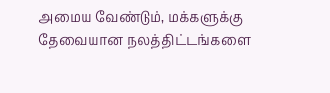அமைய வேண்டும், மக்களுக்கு தேவையான நலத்திட்டங்களை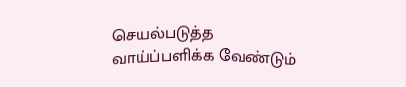செயல்படுத்த வாய்ப்பளிக்க வேண்டும்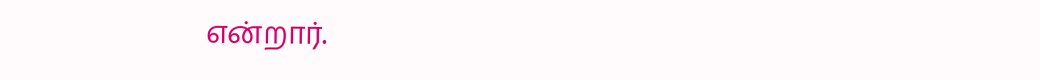என்றார்.